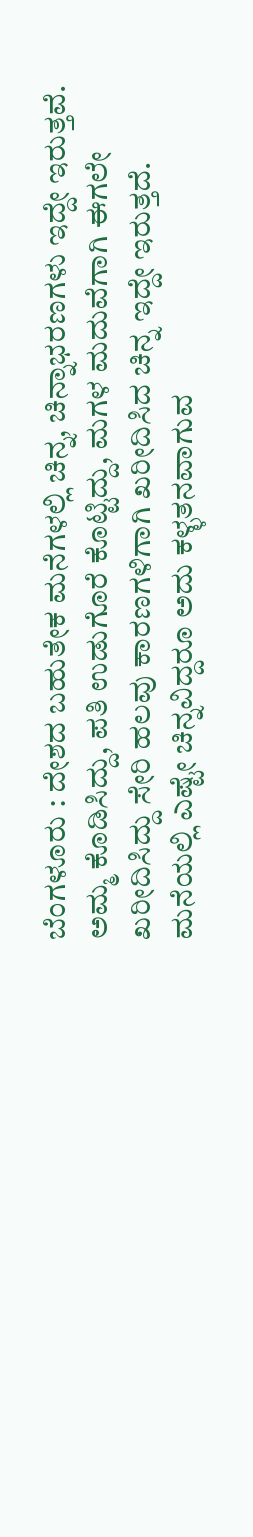ಬೆಂಗಳೂರು : ದೇಶದ ಬಹುತೇಕ ಮನೆಗಳಲ್ಲಿ ಚಿನ್ನ, ಚಿನ್ನಾಭರಣಗಳು ಇದ್ದೇ ಇರುತ್ತವೆ. ಅಮ್ಮ ಕೊಡಿಸಿದ್ದು, ಪತಿ ಉಡುಗೊರೆ ಕೊಟ್ಟಿದ್ದು, ಮಗಳ ಮದುವೆಗಾಗಿ ಈಗಲೇ ಖರೀದಿಸಿದ್ದು ಸೇರಿ ಹಲವು ಕಾರಣಗಳಿಗಾಗಿ ಖರೀದಿಸಿದ ಚಿನ್ನ ಇದ್ದೇ ಇರುತ್ತದೆ. ಮನೆಯಲ್ಲಿ ಎಷ್ಟೇ ಚಿನ್ನವಿದ್ದರೂ ಅದು ಕಳ್ಳತನವಾಗುವ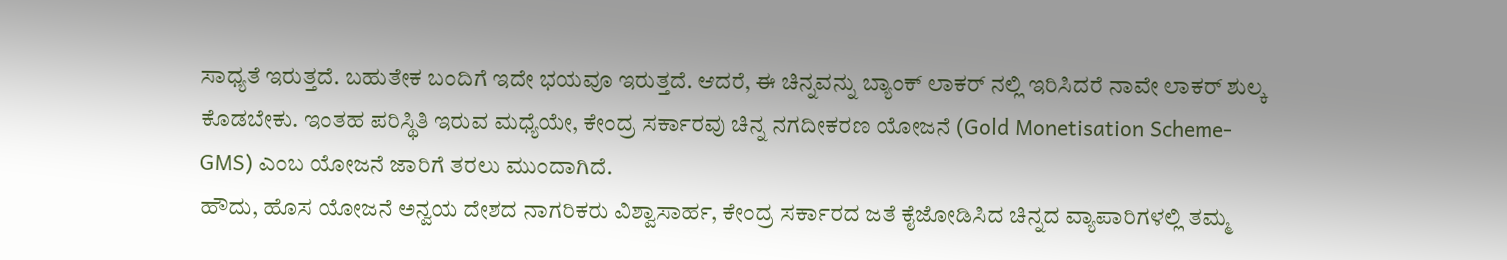ಸಾಧ್ಯತೆ ಇರುತ್ತದೆ. ಬಹುತೇಕ ಬಂದಿಗೆ ಇದೇ ಭಯವೂ ಇರುತ್ತದೆ. ಆದರೆ, ಈ ಚಿನ್ನವನ್ನು ಬ್ಯಾಂಕ್ ಲಾಕರ್ ನಲ್ಲಿ ಇರಿಸಿದರೆ ನಾವೇ ಲಾಕರ್ ಶುಲ್ಕ ಕೊಡಬೇಕು. ಇಂತಹ ಪರಿಸ್ಥಿತಿ ಇರುವ ಮಧ್ಯೆಯೇ, ಕೇಂದ್ರ ಸರ್ಕಾರವು ಚಿನ್ನ ನಗದೀಕರಣ ಯೋಜನೆ (Gold Monetisation Scheme- GMS) ಎಂಬ ಯೋಜನೆ ಜಾರಿಗೆ ತರಲು ಮುಂದಾಗಿದೆ.
ಹೌದು, ಹೊಸ ಯೋಜನೆ ಅನ್ವಯ ದೇಶದ ನಾಗರಿಕರು ವಿಶ್ವಾಸಾರ್ಹ, ಕೇಂದ್ರ ಸರ್ಕಾರದ ಜತೆ ಕೈಜೋಡಿಸಿದ ಚಿನ್ನದ ವ್ಯಾಪಾರಿಗಳಲ್ಲಿ ತಮ್ಮ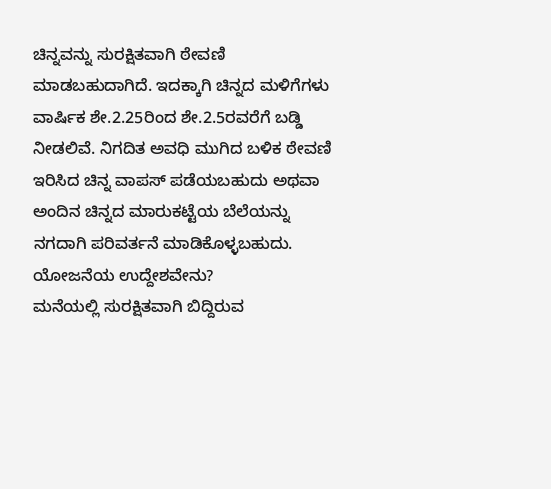ಚಿನ್ನವನ್ನು ಸುರಕ್ಷಿತವಾಗಿ ಠೇವಣಿ ಮಾಡಬಹುದಾಗಿದೆ. ಇದಕ್ಕಾಗಿ ಚಿನ್ನದ ಮಳಿಗೆಗಳು ವಾರ್ಷಿಕ ಶೇ.2.25ರಿಂದ ಶೇ.2.5ರವರೆಗೆ ಬಡ್ಡಿ ನೀಡಲಿವೆ. ನಿಗದಿತ ಅವಧಿ ಮುಗಿದ ಬಳಿಕ ಠೇವಣಿ ಇರಿಸಿದ ಚಿನ್ನ ವಾಪಸ್ ಪಡೆಯಬಹುದು ಅಥವಾ ಅಂದಿನ ಚಿನ್ನದ ಮಾರುಕಟ್ಟೆಯ ಬೆಲೆಯನ್ನು ನಗದಾಗಿ ಪರಿವರ್ತನೆ ಮಾಡಿಕೊಳ್ಳಬಹುದು.
ಯೋಜನೆಯ ಉದ್ದೇಶವೇನು?
ಮನೆಯಲ್ಲಿ ಸುರಕ್ಷಿತವಾಗಿ ಬಿದ್ದಿರುವ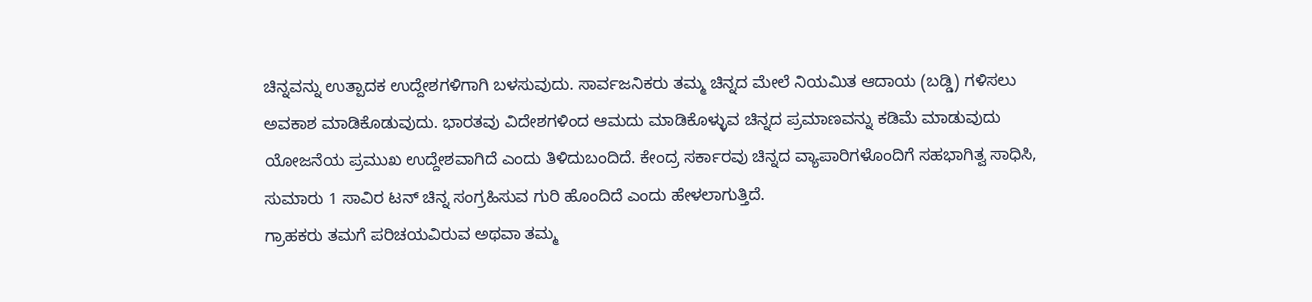ಚಿನ್ನವನ್ನು ಉತ್ಪಾದಕ ಉದ್ದೇಶಗಳಿಗಾಗಿ ಬಳಸುವುದು. ಸಾರ್ವಜನಿಕರು ತಮ್ಮ ಚಿನ್ನದ ಮೇಲೆ ನಿಯಮಿತ ಆದಾಯ (ಬಡ್ಡಿ) ಗಳಿಸಲು ಅವಕಾಶ ಮಾಡಿಕೊಡುವುದು. ಭಾರತವು ವಿದೇಶಗಳಿಂದ ಆಮದು ಮಾಡಿಕೊಳ್ಳುವ ಚಿನ್ನದ ಪ್ರಮಾಣವನ್ನು ಕಡಿಮೆ ಮಾಡುವುದು ಯೋಜನೆಯ ಪ್ರಮುಖ ಉದ್ದೇಶವಾಗಿದೆ ಎಂದು ತಿಳಿದುಬಂದಿದೆ. ಕೇಂದ್ರ ಸರ್ಕಾರವು ಚಿನ್ನದ ವ್ಯಾಪಾರಿಗಳೊಂದಿಗೆ ಸಹಭಾಗಿತ್ವ ಸಾಧಿಸಿ, ಸುಮಾರು 1 ಸಾವಿರ ಟನ್ ಚಿನ್ನ ಸಂಗ್ರಹಿಸುವ ಗುರಿ ಹೊಂದಿದೆ ಎಂದು ಹೇಳಲಾಗುತ್ತಿದೆ.
ಗ್ರಾಹಕರು ತಮಗೆ ಪರಿಚಯವಿರುವ ಅಥವಾ ತಮ್ಮ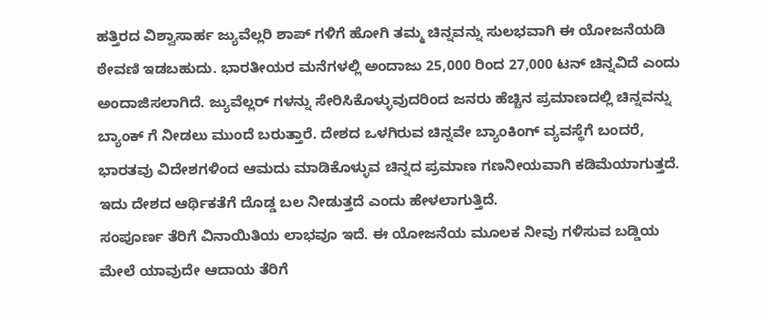ಹತ್ತಿರದ ವಿಶ್ವಾಸಾರ್ಹ ಜ್ಯುವೆಲ್ಲರಿ ಶಾಪ್ ಗಳಿಗೆ ಹೋಗಿ ತಮ್ಮ ಚಿನ್ನವನ್ನು ಸುಲಭವಾಗಿ ಈ ಯೋಜನೆಯಡಿ ಠೇವಣಿ ಇಡಬಹುದು. ಭಾರತೀಯರ ಮನೆಗಳಲ್ಲಿ ಅಂದಾಜು 25,000 ರಿಂದ 27,000 ಟನ್ ಚಿನ್ನವಿದೆ ಎಂದು ಅಂದಾಜಿಸಲಾಗಿದೆ. ಜ್ಯುವೆಲ್ಲರ್ ಗಳನ್ನು ಸೇರಿಸಿಕೊಳ್ಳುವುದರಿಂದ ಜನರು ಹೆಚ್ಚಿನ ಪ್ರಮಾಣದಲ್ಲಿ ಚಿನ್ನವನ್ನು ಬ್ಯಾಂಕ್ ಗೆ ನೀಡಲು ಮುಂದೆ ಬರುತ್ತಾರೆ. ದೇಶದ ಒಳಗಿರುವ ಚಿನ್ನವೇ ಬ್ಯಾಂಕಿಂಗ್ ವ್ಯವಸ್ಥೆಗೆ ಬಂದರೆ, ಭಾರತವು ವಿದೇಶಗಳಿಂದ ಆಮದು ಮಾಡಿಕೊಳ್ಳುವ ಚಿನ್ನದ ಪ್ರಮಾಣ ಗಣನೀಯವಾಗಿ ಕಡಿಮೆಯಾಗುತ್ತದೆ. ಇದು ದೇಶದ ಆರ್ಥಿಕತೆಗೆ ದೊಡ್ಡ ಬಲ ನೀಡುತ್ತದೆ ಎಂದು ಹೇಳಲಾಗುತ್ತಿದೆ.
ಸಂಪೂರ್ಣ ತೆರಿಗೆ ವಿನಾಯಿತಿಯ ಲಾಭವೂ ಇದೆ. ಈ ಯೋಜನೆಯ ಮೂಲಕ ನೀವು ಗಳಿಸುವ ಬಡ್ಡಿಯ ಮೇಲೆ ಯಾವುದೇ ಆದಾಯ ತೆರಿಗೆ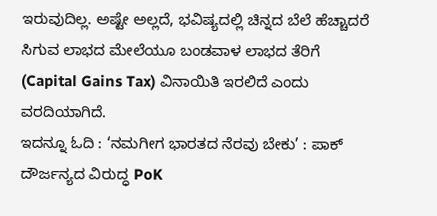ಇರುವುದಿಲ್ಲ. ಅಷ್ಟೇ ಅಲ್ಲದೆ, ಭವಿಷ್ಯದಲ್ಲಿ ಚಿನ್ನದ ಬೆಲೆ ಹೆಚ್ಚಾದರೆ ಸಿಗುವ ಲಾಭದ ಮೇಲೆಯೂ ಬಂಡವಾಳ ಲಾಭದ ತೆರಿಗೆ (Capital Gains Tax) ವಿನಾಯಿತಿ ಇರಲಿದೆ ಎಂದು ವರದಿಯಾಗಿದೆ.
ಇದನ್ನೂ ಓದಿ : ‘ನಮಗೀಗ ಭಾರತದ ನೆರವು ಬೇಕು’ : ಪಾಕ್ ದೌರ್ಜನ್ಯದ ವಿರುದ್ಧ PoK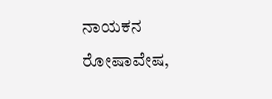ನಾಯಕನ ರೋಷಾವೇಷ,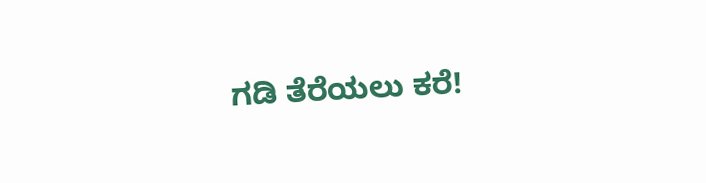ಗಡಿ ತೆರೆಯಲು ಕರೆ!